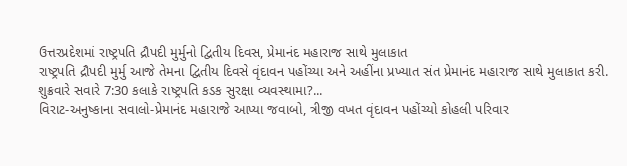ઉત્તરપ્રદેશમાં રાષ્ટ્રપતિ દ્રૌપદી મુર્મુનો દ્વિતીય દિવસ, પ્રેમાનંદ મહારાજ સાથે મુલાકાત
રાષ્ટ્રપતિ દ્રૌપદી મુર્મુ આજે તેમના દ્વિતીય દિવસે વૃંદાવન પહોંચ્યા અને અહીંના પ્રખ્યાત સંત પ્રેમાનંદ મહારાજ સાથે મુલાકાત કરી. શુક્રવારે સવારે 7:30 કલાકે રાષ્ટ્રપતિ કડક સુરક્ષા વ્યવસ્થામા?...
વિરાટ-અનુષ્કાના સવાલો-પ્રેમાનંદ મહારાજે આપ્યા જવાબો, ત્રીજી વખત વૃંદાવન પહોંચ્યો કોહલી પરિવાર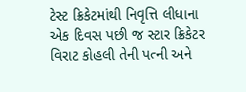ટેસ્ટ ક્રિકેટમાંથી નિવૃત્તિ લીધાના એક દિવસ પછી જ સ્ટાર ક્રિકેટર વિરાટ કોહલી તેની પત્ની અને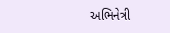અભિનેત્રી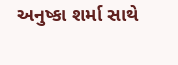અનુષ્કા શર્મા સાથે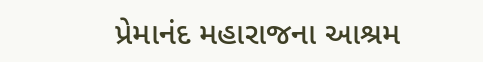પ્રેમાનંદ મહારાજના આશ્રમ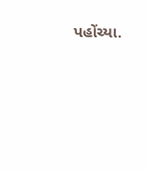પહોંચ્યા.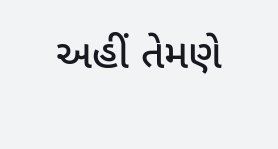અહીં તેમણે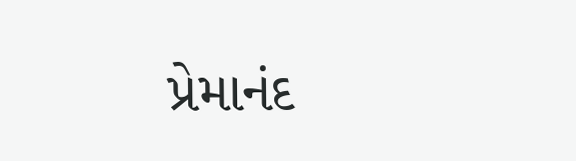પ્રેમાનંદ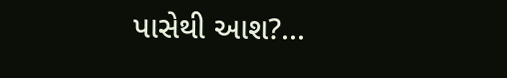પાસેથી આશ?...